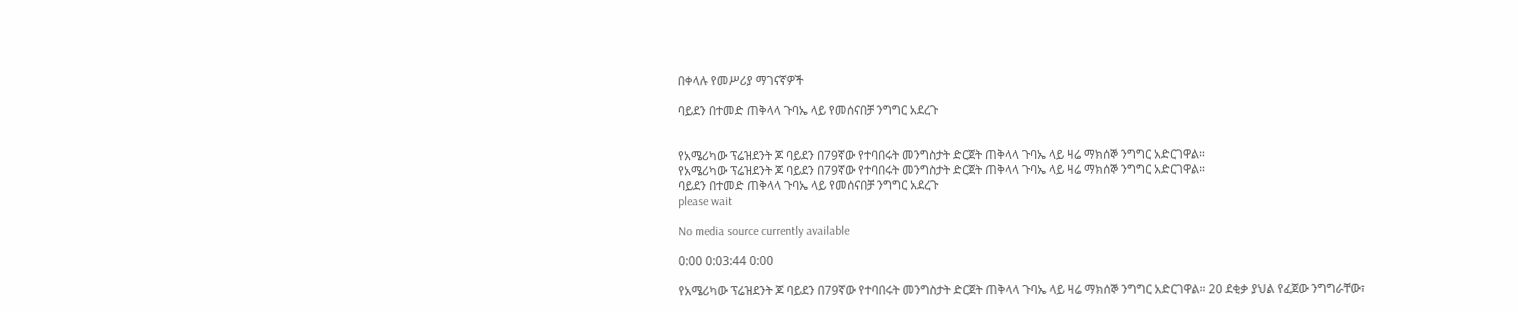በቀላሉ የመሥሪያ ማገናኛዎች

ባይደን በተመድ ጠቅላላ ጉባኤ ላይ የመሰናበቻ ንግግር አደረጉ


የአሜሪካው ፕሬዝደንት ጆ ባይደን በ79ኛው የተባበሩት መንግስታት ድርጀት ጠቅላላ ጉባኤ ላይ ዛሬ ማክሰኞ ንግግር አድርገዋል።
የአሜሪካው ፕሬዝደንት ጆ ባይደን በ79ኛው የተባበሩት መንግስታት ድርጀት ጠቅላላ ጉባኤ ላይ ዛሬ ማክሰኞ ንግግር አድርገዋል።
ባይደን በተመድ ጠቅላላ ጉባኤ ላይ የመሰናበቻ ንግግር አደረጉ
please wait

No media source currently available

0:00 0:03:44 0:00

የአሜሪካው ፕሬዝደንት ጆ ባይደን በ79ኛው የተባበሩት መንግስታት ድርጀት ጠቅላላ ጉባኤ ላይ ዛሬ ማክሰኞ ንግግር አድርገዋል። 20 ደቂቃ ያህል የፈጀው ንግግራቸው፣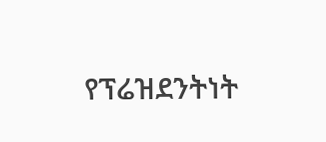የፕሬዝደንትነት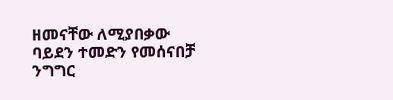ዘመናቸው ለሚያበቃው ባይደን ተመድን የመሰናበቻ ንግግር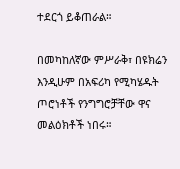ተደርጎ ይቆጠራል።

በመካከለኛው ምሥራቅ፣ በዩክሬን እንዲሁም በአፍሪካ የሚካሄዱት ጦሮነቶች የንግግሮቻቸው ዋና መልዕክቶች ነበሩ።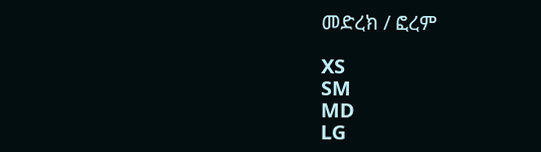መድረክ / ፎረም

XS
SM
MD
LG